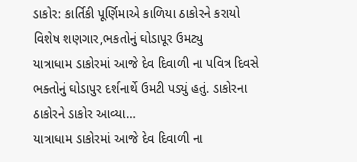ડાકોર: કાર્તિકી પૂર્ણિમાએ કાળિયા ઠાકોરને કરાયો વિશેષ શણગાર,ભકતોનું ઘોડાપૂર ઉમટ્યુ
યાત્રાધામ ડાકોરમાં આજે દેવ દિવાળી ના પવિત્ર દિવસે ભક્તોનું ઘોડાપુર દર્શનાર્થે ઉમટી પડ્યું હતું. ડાકોરના ઠાકોરને ડાકોર આવ્યા…
યાત્રાધામ ડાકોરમાં આજે દેવ દિવાળી ના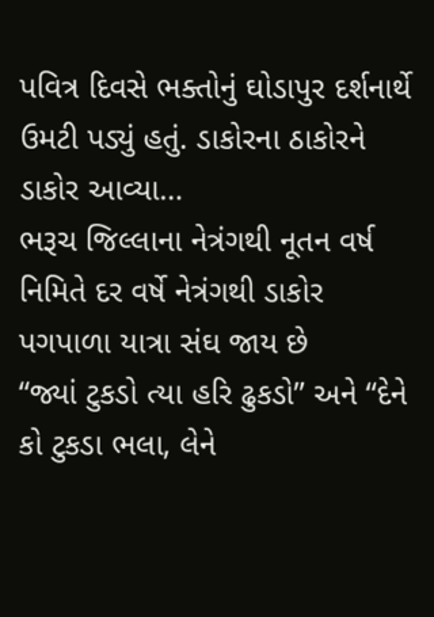પવિત્ર દિવસે ભક્તોનું ઘોડાપુર દર્શનાર્થે ઉમટી પડ્યું હતું. ડાકોરના ઠાકોરને ડાકોર આવ્યા…
ભરૂચ જિલ્લાના નેત્રંગથી નૂતન વર્ષ નિમિતે દર વર્ષે નેત્રંગથી ડાકોર પગપાળા યાત્રા સંઘ જાય છે
“જ્યાં ટુકડો ત્યા હરિ ઢુકડો” અને “દેને કો ટુકડા ભલા, લેને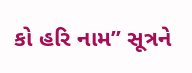કો હરિ નામ” સૂત્રને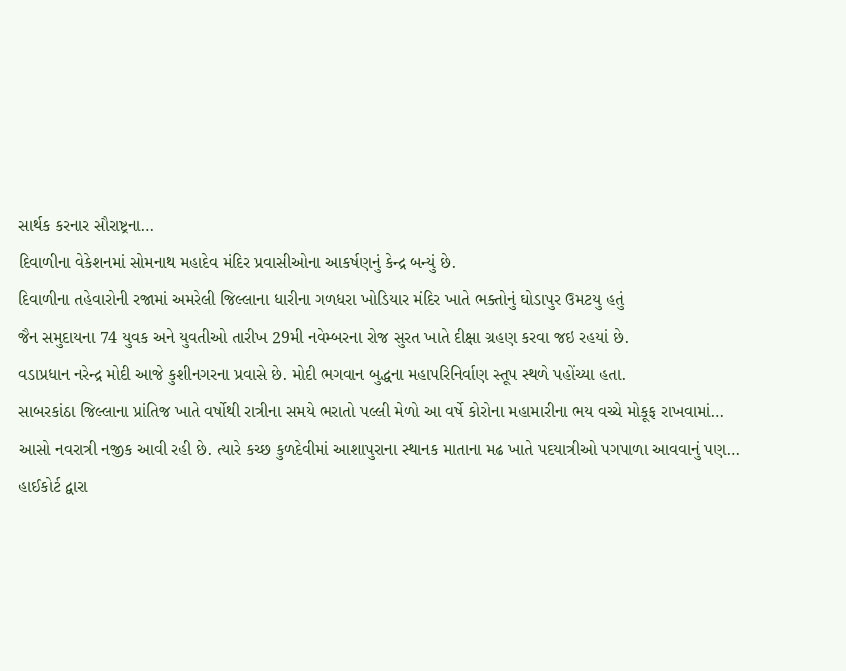સાર્થક કરનાર સૌરાષ્ટ્રના…
દિવાળીના વેકેશનમાં સોમનાથ મહાદેવ મંદિર પ્રવાસીઓના આકર્ષણનું કેન્દ્ર બન્યું છે.
દિવાળીના તહેવારોની રજામાં અમરેલી જિલ્લાના ધારીના ગળધરા ખોડિયાર મંદિર ખાતે ભક્તોનું ઘોડાપુર ઉમટયુ હતું
જૈન સમુદાયના 74 યુવક અને યુવતીઓ તારીખ 29મી નવેમ્બરના રોજ સુરત ખાતે દીક્ષા ગ્રહણ કરવા જઇ રહયાં છે.
વડાપ્રધાન નરેન્દ્ર મોદી આજે કુશીનગરના પ્રવાસે છે. મોદી ભગવાન બુદ્ધના મહાપરિનિર્વાણ સ્તૂપ સ્થળે પહોંચ્યા હતા.
સાબરકાંઠા જિલ્લાના પ્રાંતિજ ખાતે વર્ષોથી રાત્રીના સમયે ભરાતો પલ્લી મેળો આ વર્ષે કોરોના મહામારીના ભય વચ્ચે મોકૂફ રાખવામાં…
આસો નવરાત્રી નજીક આવી રહી છે. ત્યારે કચ્છ કુળદેવીમાં આશાપુરાના સ્થાનક માતાના મઢ ખાતે પદયાત્રીઓ પગપાળા આવવાનું પણ…
હાઈકોર્ટ દ્વારા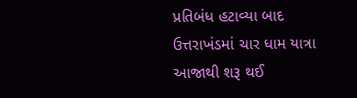પ્રતિબંધ હટાવ્યા બાદ ઉત્તરાખંડમાં ચાર ધામ યાત્રા આજાથી શરૂ થઈ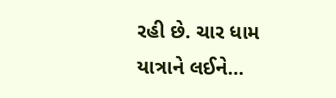રહી છે. ચાર ધામ યાત્રાને લઈને…